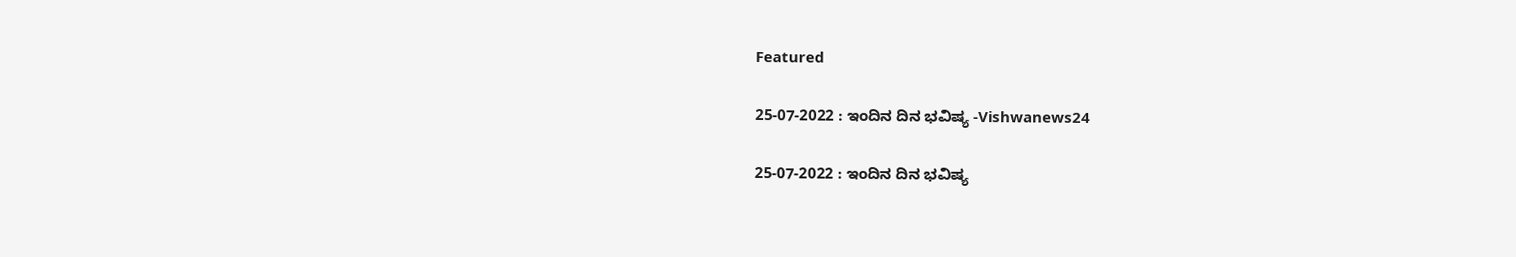Featured

25-07-2022 : ಇಂದಿನ ದಿನ ಭವಿಷ್ಯ -Vishwanews24

25-07-2022 : ಇಂದಿನ ದಿನ ಭವಿಷ್ಯ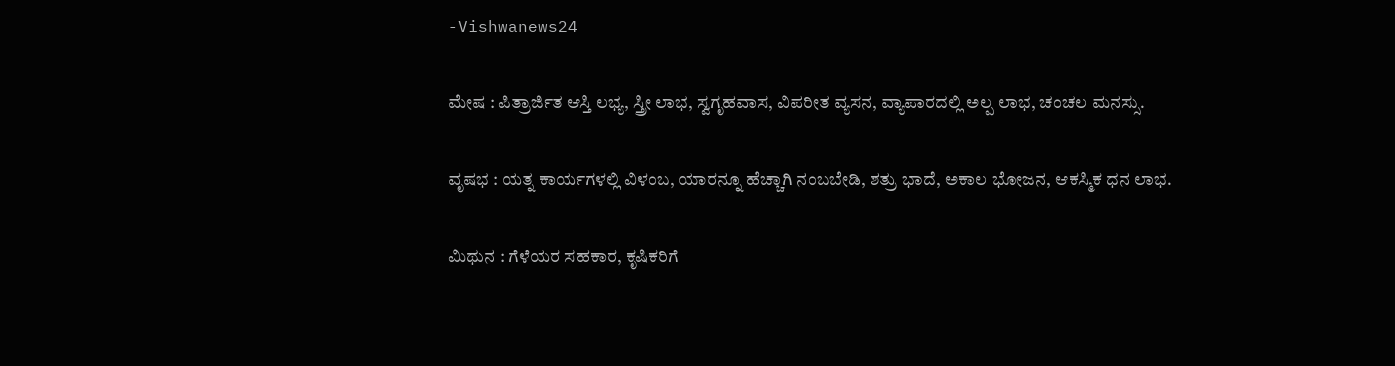-Vishwanews24

ಮೇಷ : ಪಿತ್ರಾರ್ಜಿತ ಆಸ್ತಿ ಲಭ್ಯ, ಸ್ತ್ರೀ ಲಾಭ, ಸ್ವಗೃಹವಾಸ, ವಿಪರೀತ ವ್ಯಸನ, ವ್ಯಾಪಾರದಲ್ಲಿ ಅಲ್ಪ ಲಾಭ, ಚಂಚಲ ಮನಸ್ಸು.

ವೃಷಭ : ಯತ್ನ ಕಾರ್ಯಗಳಲ್ಲಿ ವಿಳಂಬ, ಯಾರನ್ನೂ ಹೆಚ್ಚಾಗಿ ನಂಬಬೇಡಿ, ಶತ್ರು ಭಾದೆ, ಅಕಾಲ ಭೋಜನ, ಆಕಸ್ಮಿಕ ಧನ ಲಾಭ.

ಮಿಥುನ : ಗೆಳೆಯರ ಸಹಕಾರ, ಕೃಷಿಕರಿಗೆ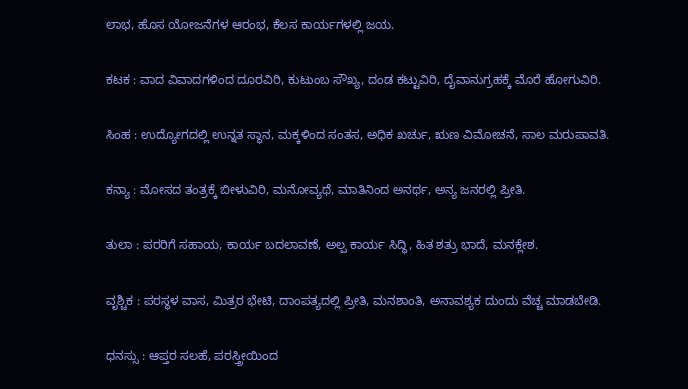ಲಾಭ, ಹೊಸ ಯೋಜನೆಗಳ ಆರಂಭ, ಕೆಲಸ ಕಾರ್ಯಗಳಲ್ಲಿ ಜಯ.

ಕಟಕ : ವಾದ ವಿವಾದಗಳಿಂದ ದೂರವಿರಿ, ಕುಟುಂಬ ಸೌಖ್ಯ, ದಂಡ ಕಟ್ಟುವಿರಿ, ದೈವಾನುಗ್ರಹಕ್ಕೆ ಮೊರೆ ಹೋಗುವಿರಿ.

ಸಿಂಹ : ಉದ್ಯೋಗದಲ್ಲಿ ಉನ್ನತ ಸ್ಥಾನ, ಮಕ್ಕಳಿಂದ ಸಂತಸ, ಅಧಿಕ ಖರ್ಚು, ಋಣ ವಿಮೋಚನೆ, ಸಾಲ ಮರುಪಾವತಿ.

ಕನ್ಯಾ : ಮೋಸದ ತಂತ್ರಕ್ಕೆ ಬೀಳುವಿರಿ, ಮನೋವ್ಯಥೆ, ಮಾತಿನಿಂದ ಅನರ್ಥ, ಅನ್ಯ ಜನರಲ್ಲಿ ಪ್ರೀತಿ.

ತುಲಾ : ಪರರಿಗೆ ಸಹಾಯ, ಕಾರ್ಯ ಬದಲಾವಣೆ, ಅಲ್ಪ ಕಾರ್ಯ ಸಿದ್ಧಿ, ಹಿತ ಶತ್ರು ಭಾದೆ, ಮನಕ್ಲೇಶ.

ವೃಶ್ಚಿಕ : ಪರಸ್ಥಳ ವಾಸ, ಮಿತ್ರರ ಭೇಟಿ, ದಾಂಪತ್ಯದಲ್ಲಿ ಪ್ರೀತಿ, ಮನಶಾಂತಿ, ಅನಾವಶ್ಯಕ ದುಂದು ವೆಚ್ಚ ಮಾಡಬೇಡಿ.

ಧನಸ್ಸು : ಆಪ್ತರ ಸಲಹೆ, ಪರಸ್ತ್ರೀಯಿಂದ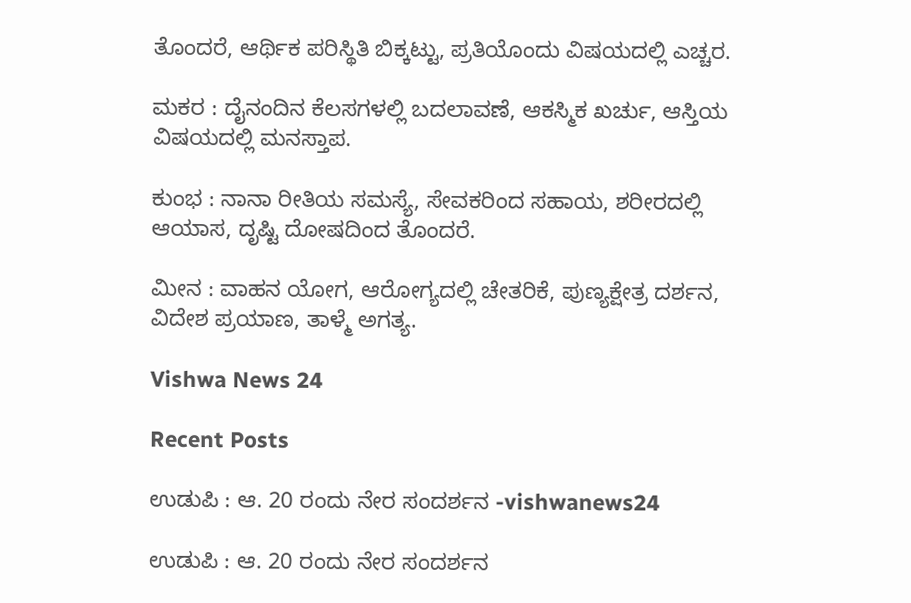ತೊಂದರೆ, ಆರ್ಥಿಕ ಪರಿಸ್ಥಿತಿ ಬಿಕ್ಕಟ್ಟು, ಪ್ರತಿಯೊಂದು ವಿಷಯದಲ್ಲಿ ಎಚ್ಚರ.

ಮಕರ : ದೈನಂದಿನ ಕೆಲಸಗಳಲ್ಲಿ ಬದಲಾವಣೆ, ಆಕಸ್ಮಿಕ ಖರ್ಚು, ಆಸ್ತಿಯ ವಿಷಯದಲ್ಲಿ ಮನಸ್ತಾಪ.

ಕುಂಭ : ನಾನಾ ರೀತಿಯ ಸಮಸ್ಯೆ, ಸೇವಕರಿಂದ ಸಹಾಯ, ಶರೀರದಲ್ಲಿ ಆಯಾಸ, ದೃಷ್ಟಿ ದೋಷದಿಂದ ತೊಂದರೆ.

ಮೀನ : ವಾಹನ ಯೋಗ, ಆರೋಗ್ಯದಲ್ಲಿ ಚೇತರಿಕೆ, ಪುಣ್ಯಕ್ಷೇತ್ರ ದರ್ಶನ, ವಿದೇಶ ಪ್ರಯಾಣ, ತಾಳ್ಮೆ ಅಗತ್ಯ.

Vishwa News 24

Recent Posts

ಉಡುಪಿ : ಆ. 20 ರಂದು ನೇರ ಸಂದರ್ಶನ -vishwanews24

ಉಡುಪಿ : ಆ. 20 ರಂದು ನೇರ ಸಂದರ್ಶನ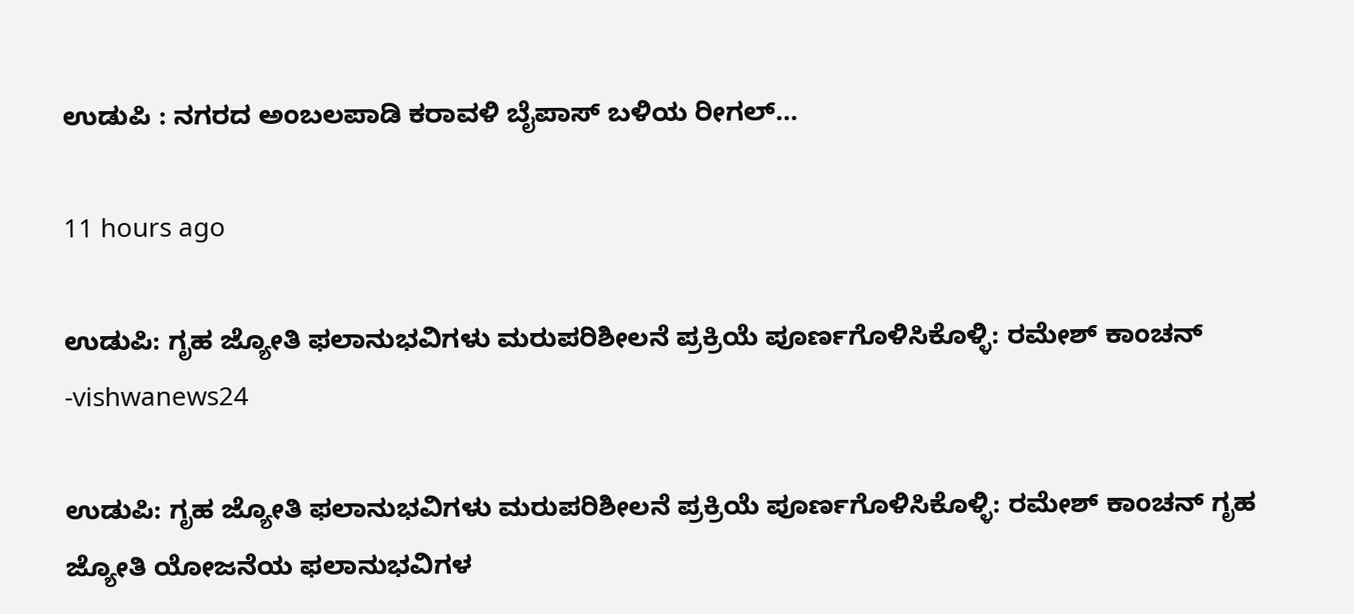ಉಡುಪಿ : ನಗರದ ಅಂಬಲಪಾಡಿ ಕರಾವಳಿ ಬೈಪಾಸ್ ಬಳಿಯ ರೀಗಲ್…

11 hours ago

ಉಡುಪಿ: ಗೃಹ ಜ್ಯೋತಿ ಫಲಾನುಭವಿಗಳು ಮರುಪರಿಶೀಲನೆ ಪ್ರಕ್ರಿಯೆ ಪೂರ್ಣಗೊಳಿಸಿಕೊಳ್ಳಿ: ರಮೇಶ್ ಕಾಂಚನ್ -vishwanews24

ಉಡುಪಿ: ಗೃಹ ಜ್ಯೋತಿ ಫಲಾನುಭವಿಗಳು ಮರುಪರಿಶೀಲನೆ ಪ್ರಕ್ರಿಯೆ ಪೂರ್ಣಗೊಳಿಸಿಕೊಳ್ಳಿ: ರಮೇಶ್ ಕಾಂಚನ್ ಗೃಹ ಜ್ಯೋತಿ ಯೋಜನೆಯ ಫಲಾನುಭವಿಗಳ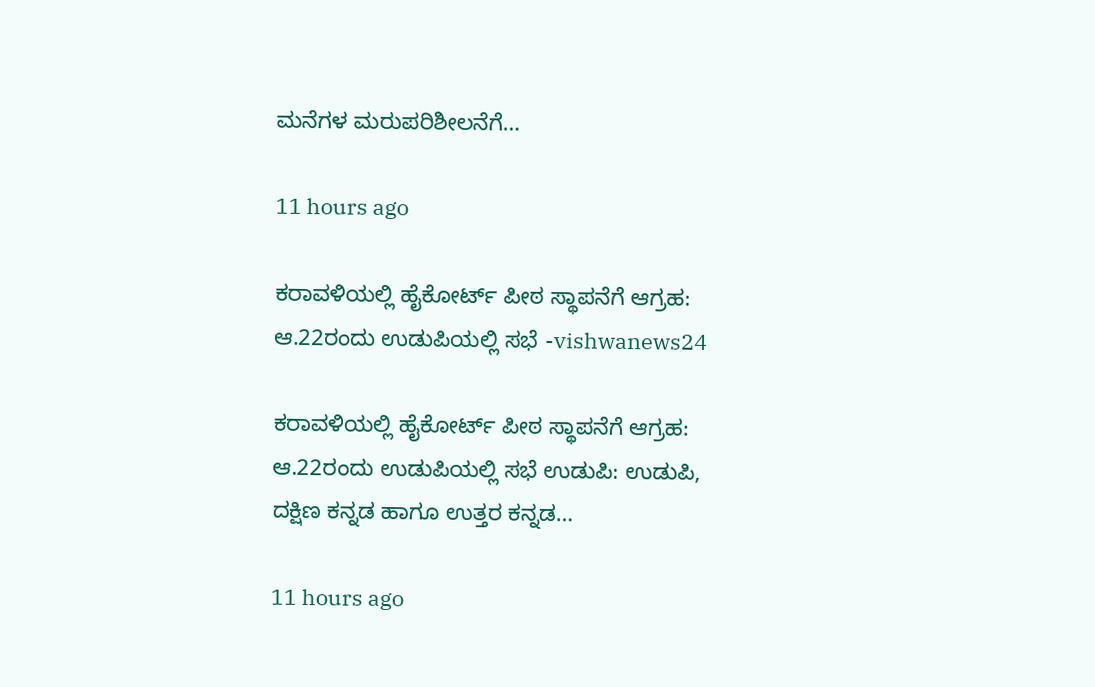ಮನೆಗಳ ಮರುಪರಿಶೀಲನೆಗೆ…

11 hours ago

ಕರಾವಳಿಯಲ್ಲಿ ಹೈಕೋರ್ಟ್ ಪೀಠ ಸ್ಥಾಪನೆಗೆ ಆಗ್ರಹ: ಆ.22ರಂದು ಉಡುಪಿಯಲ್ಲಿ ಸಭೆ -vishwanews24

ಕರಾವಳಿಯಲ್ಲಿ ಹೈಕೋರ್ಟ್ ಪೀಠ ಸ್ಥಾಪನೆಗೆ ಆಗ್ರಹ: ಆ.22ರಂದು ಉಡುಪಿಯಲ್ಲಿ ಸಭೆ ಉಡುಪಿ: ಉಡುಪಿ, ದಕ್ಷಿಣ ಕನ್ನಡ ಹಾಗೂ ಉತ್ತರ ಕನ್ನಡ…

11 hours ago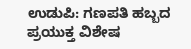ಉಡುಪಿ: ಗಣಪತಿ ಹಬ್ಬದ ಪ್ರಯುಕ್ತ ವಿಶೇಷ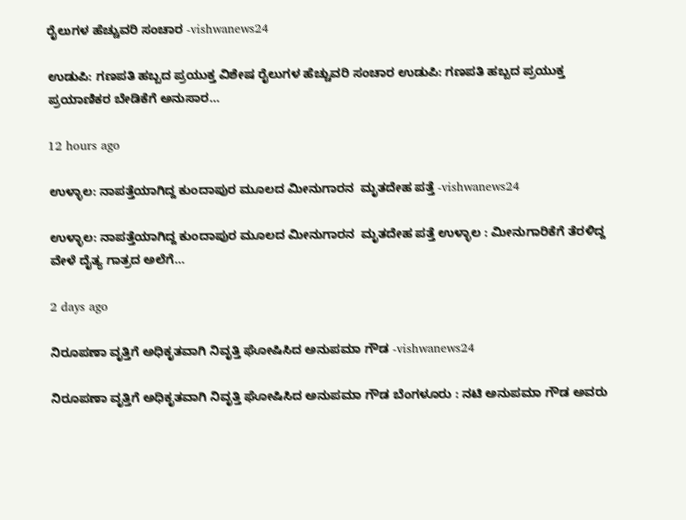ರೈಲುಗಳ ಹೆಚ್ಚುವರಿ ಸಂಚಾರ -vishwanews24

ಉಡುಪಿ: ಗಣಪತಿ ಹಬ್ಬದ ಪ್ರಯುಕ್ತ ವಿಶೇಷ ರೈಲುಗಳ ಹೆಚ್ಚುವರಿ ಸಂಚಾರ ಉಡುಪಿ: ಗಣಪತಿ ಹಬ್ಬದ ಪ್ರಯುಕ್ತ ಪ್ರಯಾಣಿಕರ ಬೇಡಿಕೆಗೆ ಅನುಸಾರ…

12 hours ago

ಉಳ್ಳಾಲ: ನಾಪತ್ತೆಯಾಗಿದ್ದ ಕುಂದಾಪುರ ಮೂಲದ ಮೀನುಗಾರನ  ಮೃತದೇಹ ಪತ್ತೆ -vishwanews24

ಉಳ್ಳಾಲ: ನಾಪತ್ತೆಯಾಗಿದ್ದ ಕುಂದಾಪುರ ಮೂಲದ ಮೀನುಗಾರನ  ಮೃತದೇಹ ಪತ್ತೆ ಉಳ್ಳಾಲ : ಮೀನುಗಾರಿಕೆಗೆ ತೆರಳಿದ್ದ ವೇಳೆ ದೈತ್ಯ ಗಾತ್ರದ ಅಲೆಗೆ…

2 days ago

ನಿರೂಪಣಾ ವೃತ್ತಿಗೆ ಅಧಿಕೃತವಾಗಿ ನಿವೃತ್ತಿ ಘೋಷಿಸಿದ ಅನುಪಮಾ ಗೌಡ -vishwanews24

ನಿರೂಪಣಾ ವೃತ್ತಿಗೆ ಅಧಿಕೃತವಾಗಿ ನಿವೃತ್ತಿ ಘೋಷಿಸಿದ ಅನುಪಮಾ ಗೌಡ ಬೆಂಗಳೂರು : ನಟಿ ಅನುಪಮಾ ಗೌಡ ಅವರು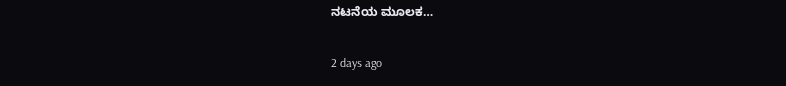ನಟನೆಯ ಮೂಲಕ…

2 days ago